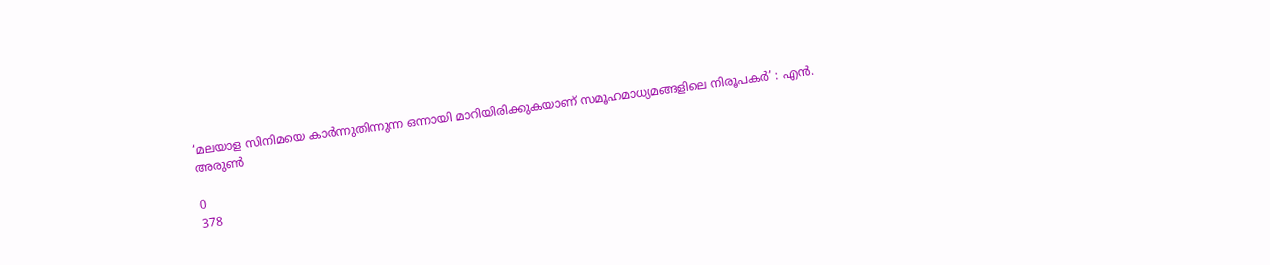‘മലയാള സിനിമയെ കാർന്നുതിന്നുന്ന ഒന്നായി മാറിയിരിക്കുകയാണ് സമൂഹമാധ്യമങ്ങളിലെ നിരൂപകർ’ : എൻ. അരുൺ

0
378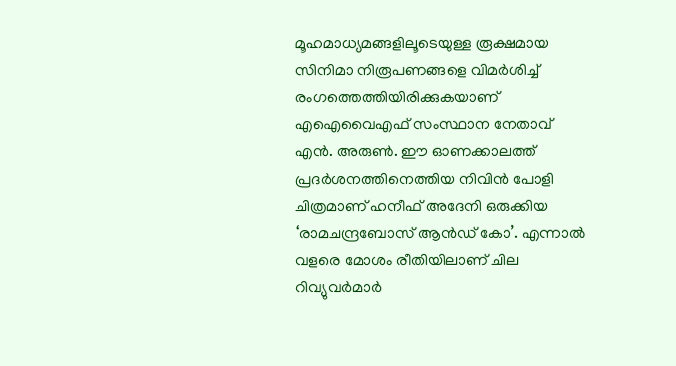മൂഹമാധ്യമങ്ങളിലൂടെയുള്ള രൂക്ഷമായ സിനിമാ നിരൂപണങ്ങളെ വിമർശിച്ച് രംഗത്തെത്തിയിരിക്കുകയാണ് എഐവൈഎഫ് സംസ്ഥാന നേതാവ് എൻ. അരുൺ. ഈ ഓണക്കാലത്ത് പ്രദർശനത്തിനെത്തിയ നിവിൻ പോളി ചിത്രമാണ് ഹനീഫ് അദേനി ഒരുക്കിയ ‘രാമചന്ദ്രബോസ് ആൻഡ് കോ’. എന്നാൽ വളരെ മോശം രീതിയിലാണ് ചില റിവ്യുവർമാർ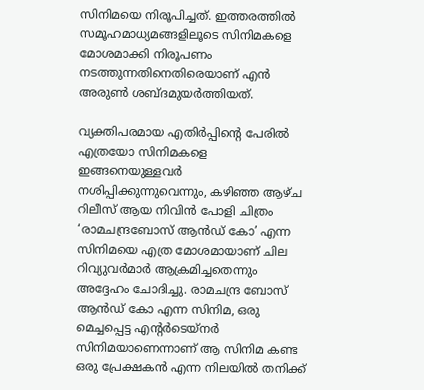സിനിമയെ നിരൂപിച്ചത്. ഇത്തരത്തിൽ സമൂഹമാധ്യമങ്ങളിലൂടെ സിനിമകളെ മോശമാക്കി നിരൂപണം നടത്തുന്നതിനെതിരെയാണ് എൻ അരുൺ ശബ്ദമുയർത്തിയത്.

വ്യക്തിപരമായ എതിർപ്പിന്റെ പേരിൽ എത്രയോ സിനിമകളെ ഇങ്ങനെയുള്ളവർ നശിപ്പിക്കുന്നുവെന്നും, കഴിഞ്ഞ ആഴ്ച റിലീസ് ആയ നിവിൻ പോളി ചിത്രം ‘രാമചന്ദ്രബോസ് ആൻഡ് കോ’ എന്ന സിനിമയെ എത്ര മോശമായാണ് ചില റിവ്യുവർമാർ ആക്രമിച്ചതെന്നും അദ്ദേഹം ചോദിച്ചു. രാമചന്ദ്ര ബോസ് ആൻഡ് കോ എന്ന സിനിമ, ഒരു മെച്ചപ്പെട്ട എന്റർടെയ്നർ സിനിമയാണെന്നാണ് ആ സിനിമ കണ്ട ഒരു പ്രേക്ഷകൻ എന്ന നിലയിൽ തനിക്ക്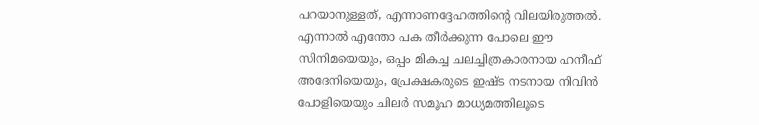പറയാനുള്ളത്, എന്നാണദ്ദേഹത്തിന്റെ വിലയിരുത്തൽ. എന്നാൽ എന്തോ പക തീർക്കുന്ന പോലെ ഈ സിനിമയെയും, ഒപ്പം മികച്ച ചലച്ചിത്രകാരനായ ഹനീഫ് അദേനിയെയും, പ്രേക്ഷകരുടെ ഇഷ്ട നടനായ നിവിൻ പോളിയെയും ചിലർ സമൂഹ മാധ്യമത്തിലൂടെ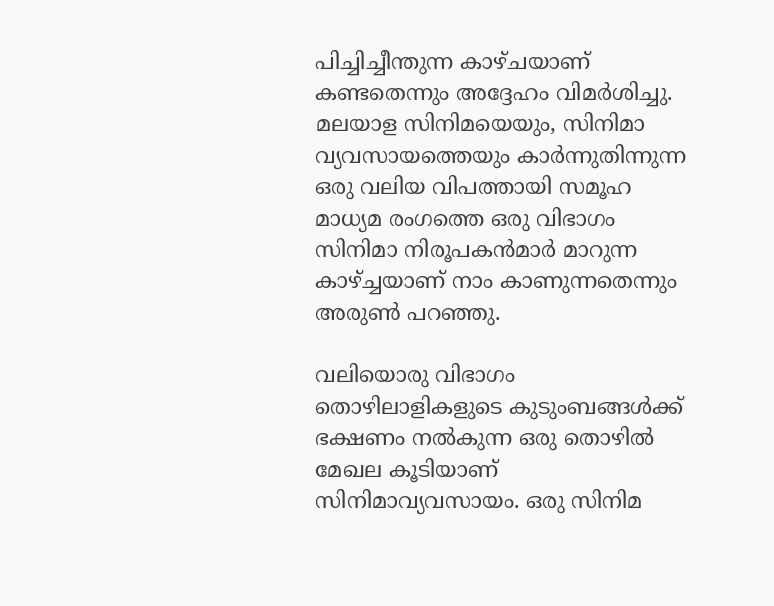പിച്ചിച്ചീന്തുന്ന കാഴ്ചയാണ് കണ്ടതെന്നും അദ്ദേഹം വിമർശിച്ചു. മലയാള സിനിമയെയും, സിനിമാ വ്യവസായത്തെയും കാർന്നുതിന്നുന്ന ഒരു വലിയ വിപത്തായി സമൂഹ മാധ്യമ രംഗത്തെ ഒരു വിഭാഗം സിനിമാ നിരൂപകൻമാർ മാറുന്ന കാഴ്ച്ചയാണ് നാം കാണുന്നതെന്നും അരുൺ പറഞ്ഞു.

വലിയൊരു വിഭാഗം തൊഴിലാളികളുടെ കുടുംബങ്ങൾക്ക് ഭക്ഷണം നൽകുന്ന ഒരു തൊഴിൽ മേഖല കൂടിയാണ് സിനിമാവ്യവസായം. ഒരു സിനിമ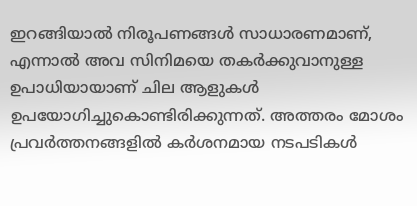ഇറങ്ങിയാൽ നിരൂപണങ്ങൾ സാധാരണമാണ്, എന്നാൽ അവ സിനിമയെ തകർക്കുവാനുള്ള ഉപാധിയായാണ് ചില ആളുകൾ ഉപയോഗിച്ചുകൊണ്ടിരിക്കുന്നത്. അത്തരം മോശം പ്രവർത്തനങ്ങളിൽ കർശനമായ നടപടികൾ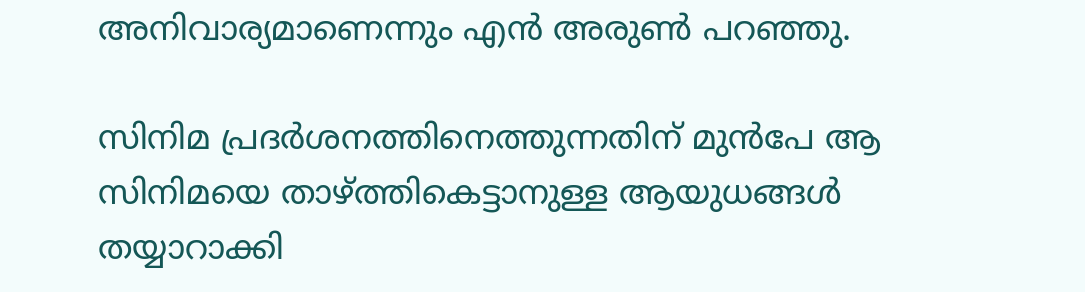അനിവാര്യമാണെന്നും എൻ അരുൺ പറഞ്ഞു.

സിനിമ പ്രദർശനത്തിനെത്തുന്നതിന് മുൻപേ ആ സിനിമയെ താഴ്ത്തികെട്ടാനുള്ള ആയുധങ്ങൾ തയ്യാറാക്കി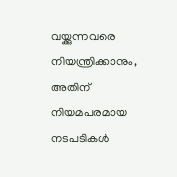വയ്ക്കുന്നവരെ നിയന്ത്രിക്കാനും, അതിന് നിയമപരമായ നടപടികൾ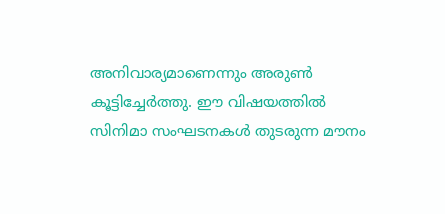അനിവാര്യമാണെന്നും അരുൺ കൂട്ടിച്ചേർത്തു. ഈ വിഷയത്തിൽ സിനിമാ സംഘടനകൾ തുടരുന്ന മൗനം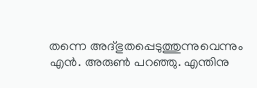തന്നെ അദ്ഭുതപ്പെടുത്തുന്നുവെന്നും എൻ. അരുൺ പറഞ്ഞു. എന്തിനു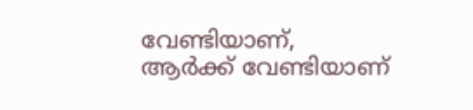വേണ്ടിയാണ്, ആർക്ക് വേണ്ടിയാണ്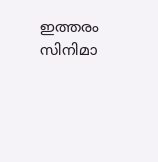ഇത്തരം സിനിമാ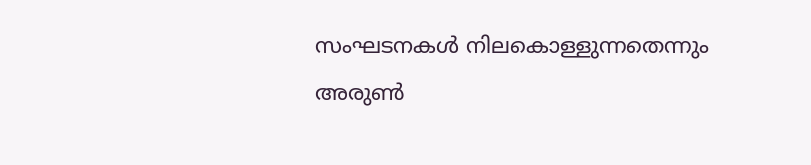സംഘടനകൾ നിലകൊള്ളുന്നതെന്നും അരുൺ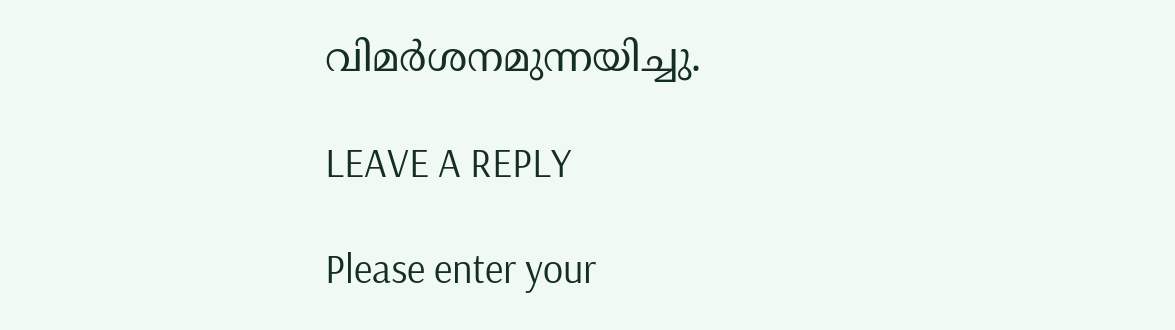വിമർശനമുന്നയിച്ചു.

LEAVE A REPLY

Please enter your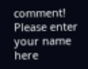comment!
Please enter your name here